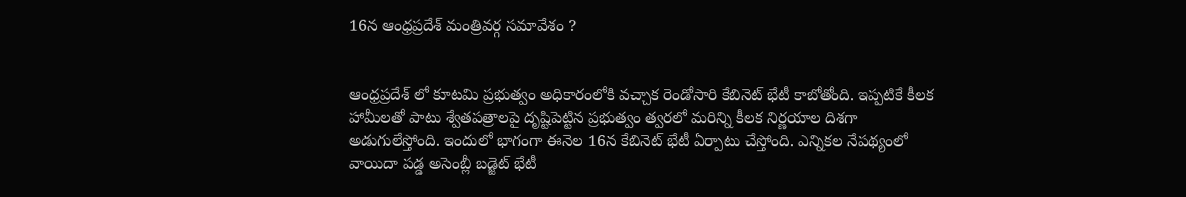16న ఆంధ్రప్రదేశ్ మంత్రివర్గ సమావేశం ?


ఆంధ్రప్రదేశ్ లో కూటమి ప్రభుత్వం అధికారంలోకి వచ్చాక రెండోసారి కేబినెట్ భేటీ కాబోతోంది. ఇప్పటికే కీలక హామీలతో పాటు శ్వేతపత్రాలపై దృష్టిపెట్టిన ప్రభుత్వం త్వరలో మరిన్ని కీలక నిర్ణయాల దిశగా అడుగులేస్తోంది. ఇందులో భాగంగా ఈనెల 16న కేబినెట్ భేటీ ఏర్పాటు చేస్తోంది. ఎన్నికల నేపథ్యంలో వాయిదా పడ్డ అసెంబ్లీ బడ్జెట్ భేటీ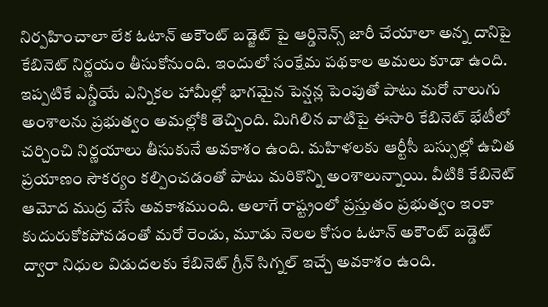నిర్పహించాలా లేక ఓటాన్ అకౌంట్ బడ్జెట్ పై ఆర్డినెన్స్ జారీ చేయాలా అన్న దానిపై కేబినెట్ నిర్ణయం తీసుకోనుంది. ఇందులో సంక్షేమ పథకాల అమలు కూడా ఉంది. ఇప్పటికే ఎన్డీయే ఎన్నికల హామీల్లో భాగమైన పెన్షన్ల పెంపుతో పాటు మరో నాలుగు అంశాలను ప్రభుత్వం అమల్లోకి తెచ్చింది. మిగిలిన వాటిపై ఈసారి కేబినెట్ భేటీలో చర్చించి నిర్ణయాలు తీసుకునే అవకాశం ఉంది. మహిళలకు ఆర్టీసీ బస్సుల్లో ఉచిత ప్రయాణం సౌకర్యం కల్పించడంతో పాటు మరికొన్ని అంశాలున్నాయి. వీటికి కేబినెట్ ఆమోద ముద్ర వేసే అవకాశముంది. అలాగే రాష్ట్రంలో ప్రస్తుతం ప్రభుత్వం ఇంకా కుదురుకోకపోవడంతో మరో రెండు, మూడు నెలల కోసం ఓటాన్ అకౌంట్ బడ్డెట్ ద్వారా నిధుల విడుదలకు కేబినెట్ గ్రీన్ సిగ్నల్ ఇచ్చే అవకాశం ఉంది.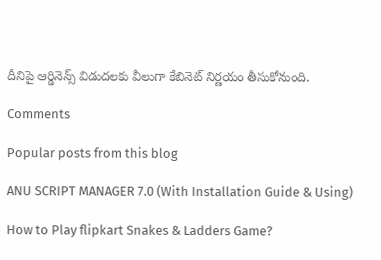దీనిపై ఆర్డినెన్స్ విడుదలకు వీలుగా కేబినెట్ నిర్ణయం తీసుకోనుంది.

Comments

Popular posts from this blog

ANU SCRIPT MANAGER 7.0 (With Installation Guide & Using)

How to Play flipkart Snakes & Ladders Game?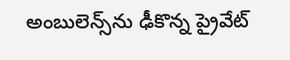అంబులెన్స్‌ను ఢీకొన్న ప్రైవేట్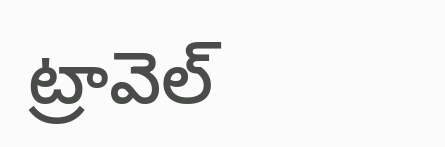ట్రావెల్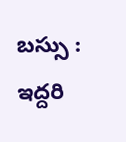బస్సు : ఇద్దరి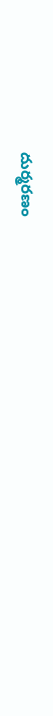దుర్మరణం